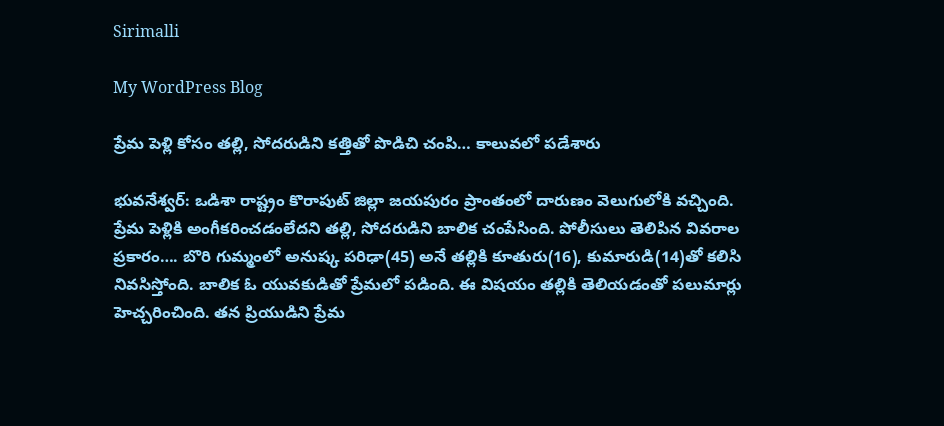Sirimalli

My WordPress Blog

ప్రేమ పెళ్లి కోసం తల్లి, సోదరుడిని కత్తితో పొడిచి చంపి… కాలువలో పడేశారు

భువనేశ్వర్: ఒడిశా రాష్ట్రం కొరాపుట్ జిల్లా జయపురం ప్రాంతంలో దారుణం వెలుగులోకి వచ్చింది. ప్రేమ పెళ్లికి అంగీకరించడంలేదని తల్లి, సోదరుడిని బాలిక చంపేసింది. పోలీసులు తెలిపిన వివరాల ప్రకారం…. బొరి గుమ్మంలో అనుష్క పరిఢా(45) అనే తల్లికి కూతురు(16), కుమారుడి(14)తో కలిసి నివసిస్తోంది. బాలిక ఓ యువకుడితో ప్రేమలో పడింది. ఈ విషయం తల్లికి తెలియడంతో పలుమార్లు హెచ్చరించింది. తన ప్రియుడిని ప్రేమ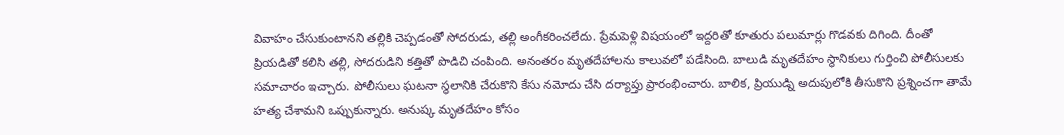వివాహం చేసుకుంటానని తల్లికి చెప్పడంతో సోదరుడు, తల్లి అంగీకరించలేదు. ప్రేమపెళ్లి విషయంలో ఇద్దరితో కూతురు పలుమార్లు గొడవకు దిగింది. దీంతో ప్రియడితో కలిసి తల్లి, సోదరుడిని కత్తితో పొడిచి చంపింది. అనంతరం మృతదేహాలను కాలువలో పడేసింది. బాలుడి మృతదేహం స్థానికులు గుర్తించి పోలీసులకు సమాచారం ఇచ్చారు. పోలీసులు ఘటనా స్థలానికి చేరుకొని కేసు నమోదు చేసి దర్యాప్తు ప్రారంభించారు. బాలిక, ప్రియుడ్ని అదుపులోకి తీసుకొని ప్రశ్నించగా తామే హత్య చేశామని ఒప్పుకున్నారు. అనుష్క మృతదేహం కోసం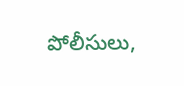పోలీసులు,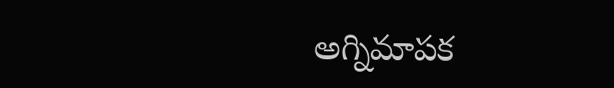అగ్నిమాపక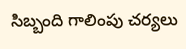సిబ్బంది గాలింపు చర్యలు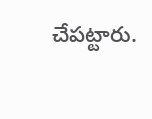చేపట్టారు.